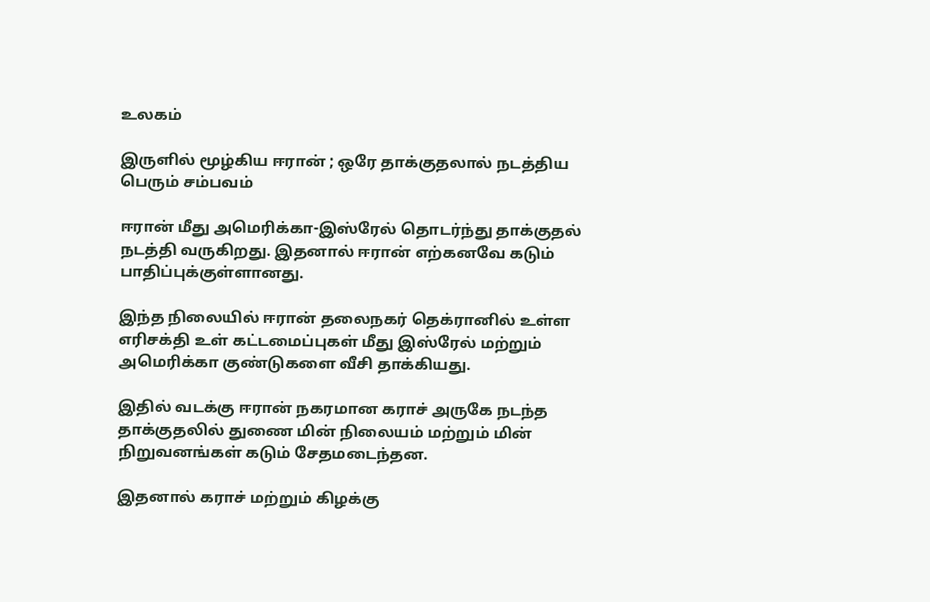உலகம்

இருளில் மூழ்கிய ஈரான் ; ஒரே தாக்குதலால் நடத்திய பெரும் சம்பவம்

ஈரான் மீது அமெரிக்கா-இஸ்ரேல் தொடர்ந்து தாக்குதல் நடத்தி வருகிறது. இதனால் ஈரான் எற்கனவே கடும் பாதிப்புக்குள்ளானது.

இந்த நிலையில் ஈரான் தலைநகர் தெக்ரானில் உள்ள எரிசக்தி உள் கட்டமைப்புகள் மீது இஸ்ரேல் மற்றும் அமெரிக்கா குண்டுகளை வீசி தாக்கியது.

இதில் வடக்கு ஈரான் நகரமான கராச் அருகே நடந்த தாக்குதலில் துணை மின் நிலையம் மற்றும் மின் நிறுவனங்கள் கடும் சேதமடைந்தன.

இதனால் கராச் மற்றும் கிழக்கு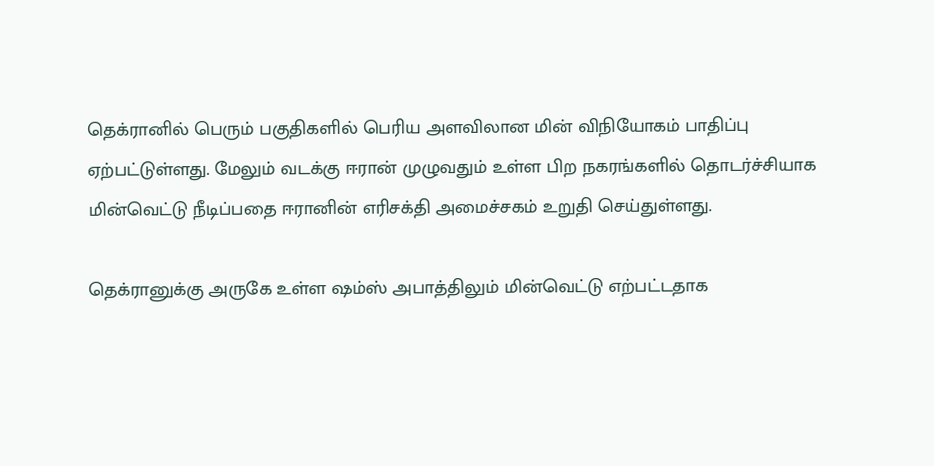தெக்ரானில் பெரும் பகுதிகளில் பெரிய அளவிலான மின் விநியோகம் பாதிப்பு ஏற்பட்டுள்ளது. மேலும் வடக்கு ஈரான் முழுவதும் உள்ள பிற நகரங்களில் தொடர்ச்சியாக மின்வெட்டு நீடிப்பதை ஈரானின் எரிசக்தி அமைச்சகம் உறுதி செய்துள்ளது.

தெக்ரானுக்கு அருகே உள்ள ஷம்ஸ் அபாத்திலும் மின்வெட்டு எற்பட்டதாக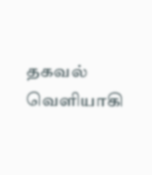தகவல் வெளியாகி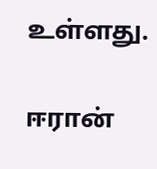உள்ளது.

ஈரான்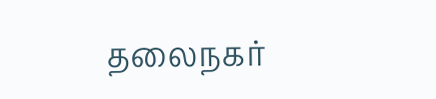தலைநகர்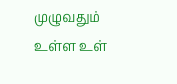முழுவதும் உள்ள உள்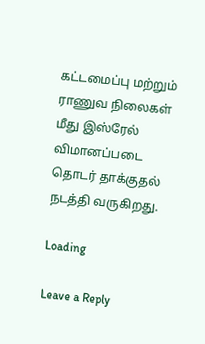கட்டமைப்பு மற்றும் ராணுவ நிலைகள் மீது இஸ்ரேல் விமானப்படை தொடர் தாக்குதல் நடத்தி வருகிறது.

Loading

Leave a Reply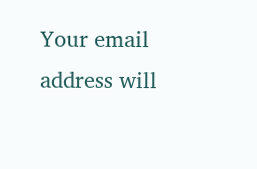Your email address will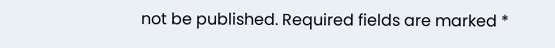not be published. Required fields are marked *